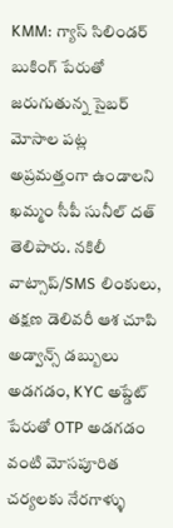KMM: గ్యాస్ సిలిండర్ బుకింగ్ పేరుతో జరుగుతున్న సైబర్ మోసాల పట్ల అప్రమత్తంగా ఉండాలని ఖమ్మం సీపీ సునీల్ దత్ తెలిపారు. నకిలీ వాట్సాప్/SMS లింకులు, తక్షణ డెలివరీ ఆశ చూపి అడ్వాన్స్ డబ్బులు అడగడం, KYC అప్డేట్ పేరుతో OTP అడగడం వంటి మోసపూరిత చర్యలకు నేరగాళ్ళు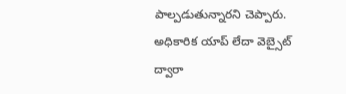పాల్పడుతున్నారని చెప్పారు. అధికారిక యాప్ లేదా వెబ్సైట్ ద్వారా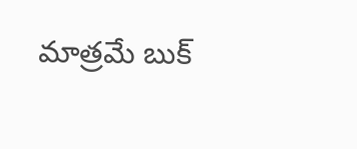మాత్రమే బుక్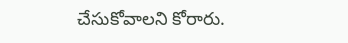చేసుకోవాలని కోరారు.